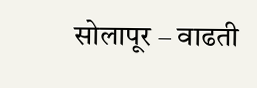सोलापूर – वाढती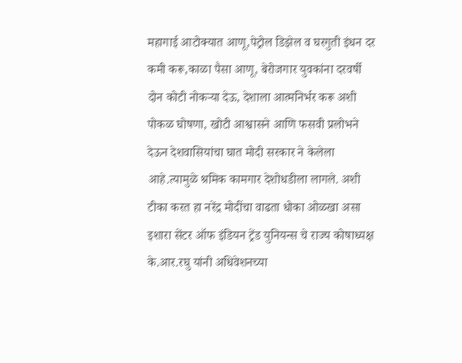महागाई आटोक्यात आणू,पेट्रोल डिझेल व घरगुती इंधन दर कमी करू,काळा पैसा आणू, बेरोजगार युवकांना दरवर्षी दोन कोटी नोकऱ्या देऊ, देशाला आत्मनिर्भर करू अशी पोकळ घोषणा, खोटी आश्वासने आणि फसवी प्रलोभने देऊन देशवासियांचा घात मोदी सरकार ने केलेला आहे.त्यामुळे श्रमिक कामगार देशोधडीला लागले. अशी टीका करत हा नरेंद्र मोदींचा वाढता धोका ओळखा असा इशारा सेंटर ऑफ इंडियन ट्रेंड युनियन्स चे राज्य कोषाध्यक्ष के.आर.रघु यांनी अधिवेशनच्या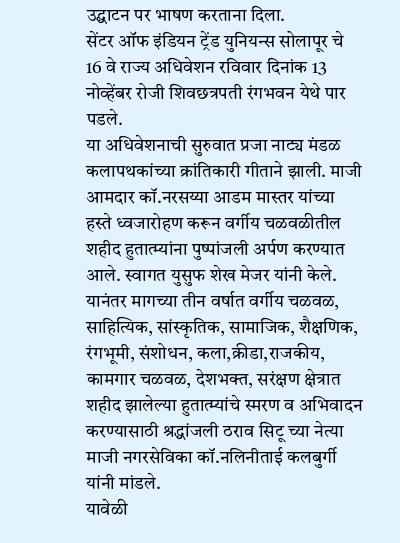उद्घाटन पर भाषण करताना दिला.
सेंटर ऑफ इंडियन ट्रेंड युनियन्स सोलापूर चे 16 वे राज्य अधिवेशन रविवार दिनांक 13 नोव्हेंबर रोजी शिवछत्रपती रंगभवन येथे पार पडले.
या अधिवेशनाची सुरुवात प्रजा नाट्य मंडळ कलापथकांच्या क्रांतिकारी गीताने झाली. माजी आमदार कॉ.नरसय्या आडम मास्तर यांच्या हस्ते ध्वजारोहण करून वर्गीय चळवळीतील शहीद हुतात्म्यांना पुष्पांजली अर्पण करण्यात आले. स्वागत युसुफ शेख मेजर यांनी केले.
यानंतर मागच्या तीन वर्षात वर्गीय चळवळ, साहित्यिक, सांस्कृतिक, सामाजिक, शैक्षणिक, रंगभूमी, संशोधन, कला,क्रीडा,राजकीय, कामगार चळवळ, देशभक्त, सरंक्षण क्षेत्रात शहीद झालेल्या हुतात्म्यांचे स्मरण व अभिवादन करण्यासाठी श्रद्धांजली ठराव सिटू च्या नेत्या माजी नगरसेविका कॉ.नलिनीताई कलबुर्गी यांनी मांडले.
यावेळी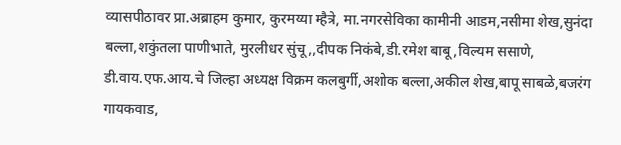व्यासपीठावर प्रा.अब्राहम कुमार, कुरमय्या म्हैत्रे, मा.नगरसेविका कामीनी आडम,नसीमा शेख,सुनंदा बल्ला,शकुंतला पाणीभाते, मुरलीधर सुंचू,,दीपक निकंबे,डी.रमेश बाबू,विल्यम ससाणे, डी.वाय.एफ.आय.चे जिल्हा अध्यक्ष विक्रम कलबुर्गी,अशोक बल्ला,अकील शेख,बापू साबळे,बजरंग गायकवाड,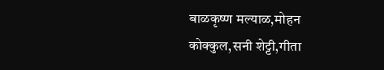बाळकृष्ण मल्याळ,मोहन कोक्कुल,सनी शेट्टी,गीता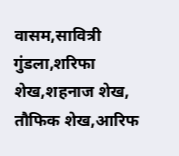वासम,सावित्री गुंडला,शरिफा शेख,शहनाज शेख, तौफिक शेख,आरिफ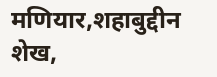मणियार,शहाबुद्दीन शेख,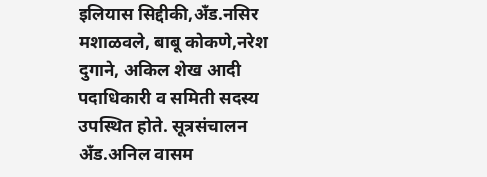इलियास सिद्दीकी,अँड.नसिर मशाळवले, बाबू कोकणे,नरेश दुगाने, अकिल शेख आदी पदाधिकारी व समिती सदस्य उपस्थित होते. सूत्रसंचालन अँड.अनिल वासम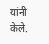यांनी केले.